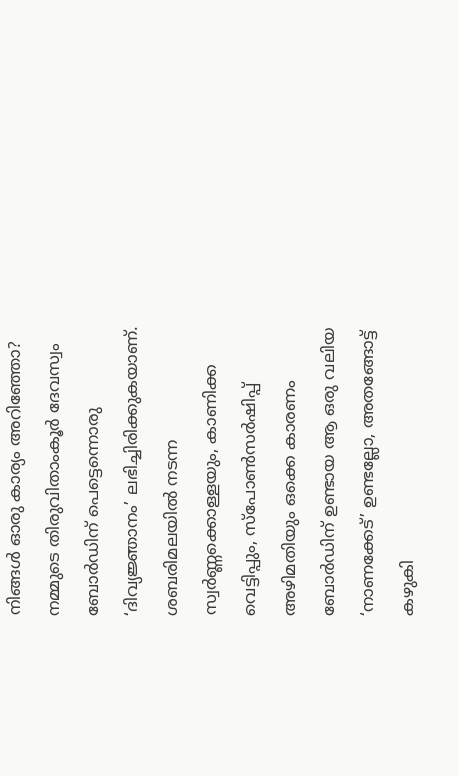നിങ്ങൾ ഓരു കാര്യം അറിഞ്ഞോ? നമ്മുടെ തിരുവിതാംകൂർ ദേവസ്വം ബോർഡിന് പെട്ടെന്നൊരു ‘ദിവ്യജ്ഞാനം’ ലഭിച്ചിരിക്കുകയാണ്. ശബരിമലയിൽ നടന്ന സ്വർണ്ണക്കൊള്ളയും, കാണിക്ക വെട്ടിപ്പും, സ്പോൺസർഷിപ്പ് അഴിമതിയും ഒക്കെ കാരണം ബോർഡിന് ഉണ്ടായ ആ ഒരു വലിയ ‘നാണക്കേട്’ ഉണ്ടല്ലോ, അതങ്ങോട്ട് കഴുകി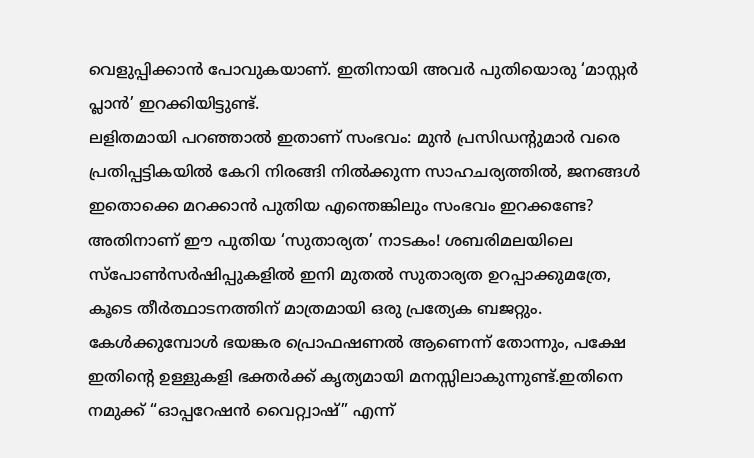വെളുപ്പിക്കാൻ പോവുകയാണ്. ഇതിനായി അവർ പുതിയൊരു ‘മാസ്റ്റർ പ്ലാൻ’ ഇറക്കിയിട്ടുണ്ട്.
ലളിതമായി പറഞ്ഞാൽ ഇതാണ് സംഭവം: മുൻ പ്രസിഡന്റുമാർ വരെ പ്രതിപ്പട്ടികയിൽ കേറി നിരങ്ങി നിൽക്കുന്ന സാഹചര്യത്തിൽ, ജനങ്ങൾ ഇതൊക്കെ മറക്കാൻ പുതിയ എന്തെങ്കിലും സംഭവം ഇറക്കണ്ടേ? അതിനാണ് ഈ പുതിയ ‘സുതാര്യത’ നാടകം! ശബരിമലയിലെ സ്പോൺസർഷിപ്പുകളിൽ ഇനി മുതൽ സുതാര്യത ഉറപ്പാക്കുമത്രേ, കൂടെ തീർത്ഥാടനത്തിന് മാത്രമായി ഒരു പ്രത്യേക ബജറ്റും. കേൾക്കുമ്പോൾ ഭയങ്കര പ്രൊഫഷണൽ ആണെന്ന് തോന്നും, പക്ഷേ ഇതിന്റെ ഉള്ളുകളി ഭക്തർക്ക് കൃത്യമായി മനസ്സിലാകുന്നുണ്ട്.ഇതിനെ നമുക്ക് “ഓപ്പറേഷൻ വൈറ്റ്വാഷ്” എന്ന്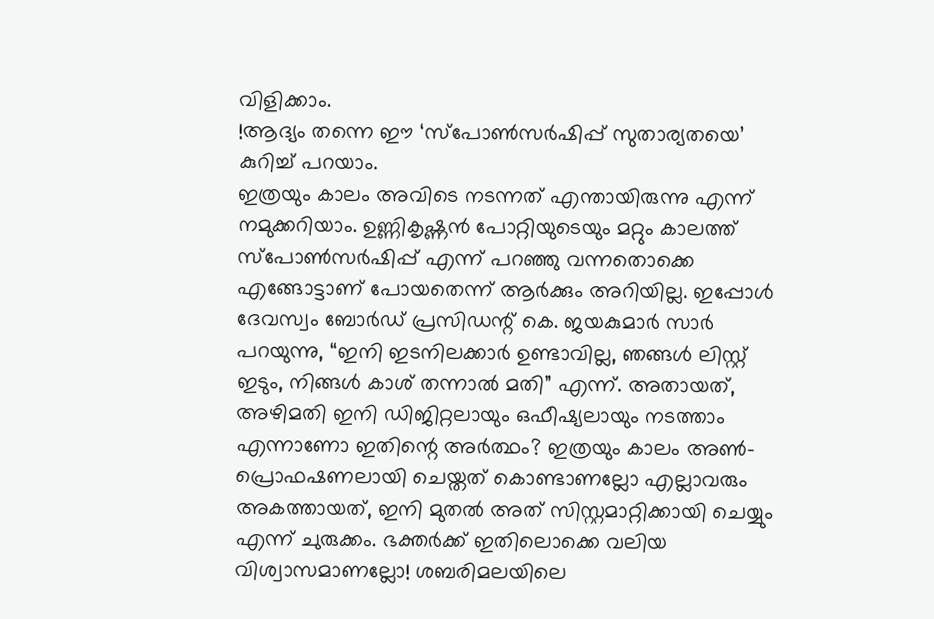വിളിക്കാം.
!ആദ്യം തന്നെ ഈ ‘സ്പോൺസർഷിപ്പ് സുതാര്യതയെ’ കുറിച്ച് പറയാം.
ഇത്രയും കാലം അവിടെ നടന്നത് എന്തായിരുന്നു എന്ന് നമുക്കറിയാം. ഉണ്ണികൃഷ്ണൻ പോറ്റിയുടെയും മറ്റും കാലത്ത് സ്പോൺസർഷിപ്പ് എന്ന് പറഞ്ഞു വന്നതൊക്കെ എങ്ങോട്ടാണ് പോയതെന്ന് ആർക്കും അറിയില്ല. ഇപ്പോൾ ദേവസ്വം ബോർഡ് പ്രസിഡന്റ് കെ. ജയകുമാർ സാർ പറയുന്നു, “ഇനി ഇടനിലക്കാർ ഉണ്ടാവില്ല, ഞങ്ങൾ ലിസ്റ്റ് ഇടും, നിങ്ങൾ കാശ് തന്നാൽ മതി” എന്ന്. അതായത്, അഴിമതി ഇനി ഡിജിറ്റലായും ഒഫീഷ്യലായും നടത്താം എന്നാണോ ഇതിന്റെ അർത്ഥം? ഇത്രയും കാലം അൺ-പ്രൊഫഷണലായി ചെയ്തത് കൊണ്ടാണല്ലോ എല്ലാവരും അകത്തായത്, ഇനി മുതൽ അത് സിസ്റ്റമാറ്റിക്കായി ചെയ്യും എന്ന് ചുരുക്കം. ഭക്തർക്ക് ഇതിലൊക്കെ വലിയ വിശ്വാസമാണല്ലോ! ശബരിമലയിലെ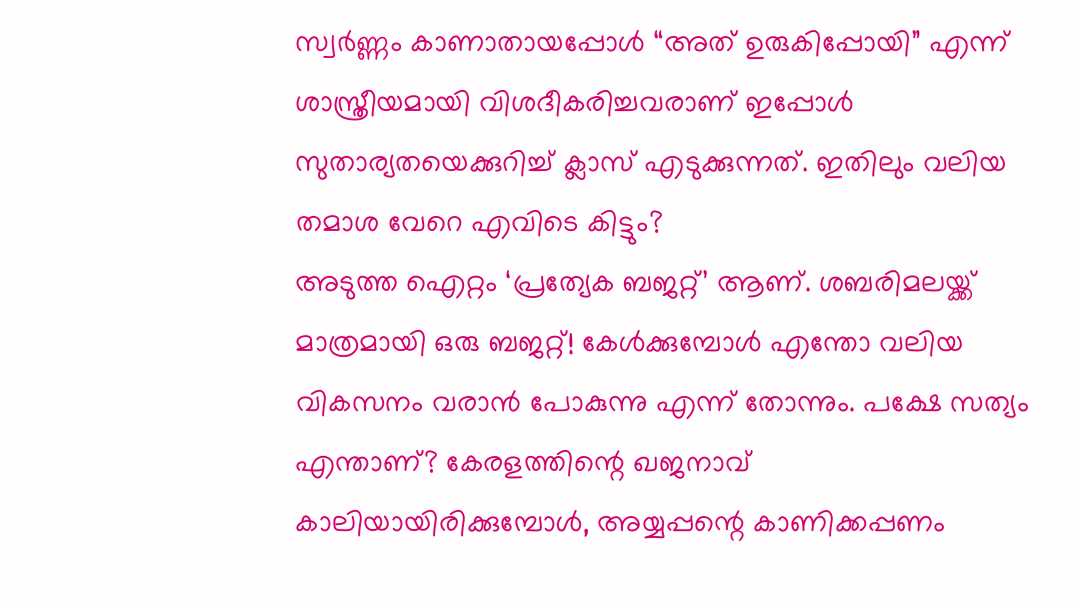സ്വർണ്ണം കാണാതായപ്പോൾ “അത് ഉരുകിപ്പോയി” എന്ന് ശാസ്ത്രീയമായി വിശദീകരിച്ചവരാണ് ഇപ്പോൾ സുതാര്യതയെക്കുറിച്ച് ക്ലാസ് എടുക്കുന്നത്. ഇതിലും വലിയ തമാശ വേറെ എവിടെ കിട്ടും?
അടുത്ത ഐറ്റം ‘പ്രത്യേക ബജറ്റ്’ ആണ്. ശബരിമലയ്ക്ക് മാത്രമായി ഒരു ബജറ്റ്! കേൾക്കുമ്പോൾ എന്തോ വലിയ വികസനം വരാൻ പോകുന്നു എന്ന് തോന്നും. പക്ഷേ സത്യം എന്താണ്? കേരളത്തിന്റെ ഖജനാവ് കാലിയായിരിക്കുമ്പോൾ, അയ്യപ്പന്റെ കാണിക്കപ്പണം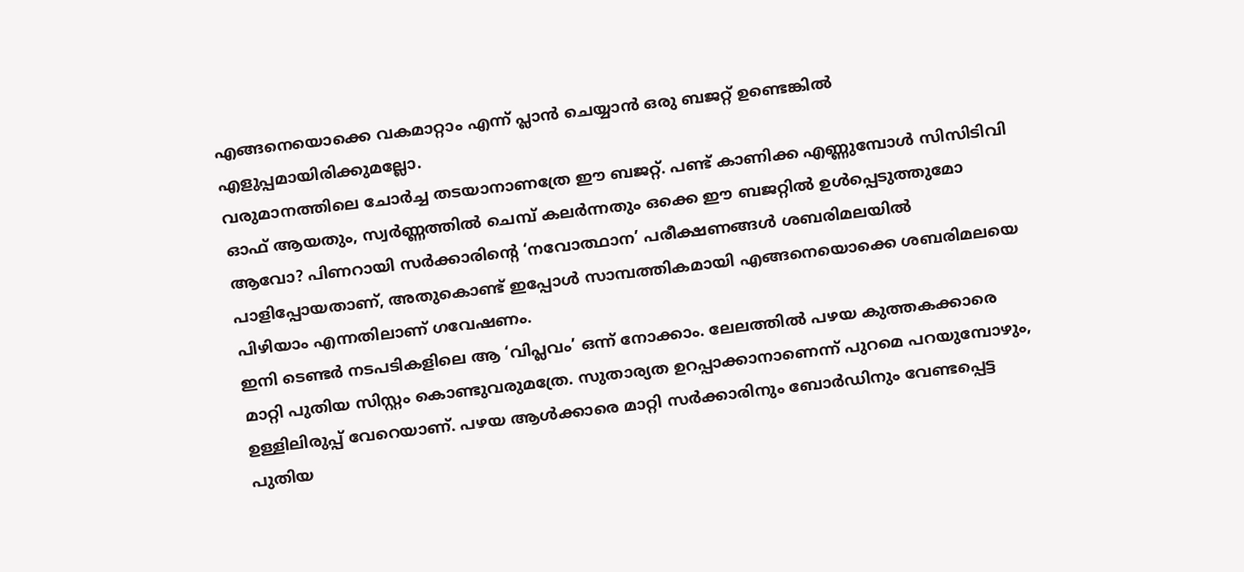എങ്ങനെയൊക്കെ വകമാറ്റാം എന്ന് പ്ലാൻ ചെയ്യാൻ ഒരു ബജറ്റ് ഉണ്ടെങ്കിൽ എളുപ്പമായിരിക്കുമല്ലോ.
വരുമാനത്തിലെ ചോർച്ച തടയാനാണത്രേ ഈ ബജറ്റ്. പണ്ട് കാണിക്ക എണ്ണുമ്പോൾ സിസിടിവി ഓഫ് ആയതും, സ്വർണ്ണത്തിൽ ചെമ്പ് കലർന്നതും ഒക്കെ ഈ ബജറ്റിൽ ഉൾപ്പെടുത്തുമോ ആവോ? പിണറായി സർക്കാരിന്റെ ‘നവോത്ഥാന’ പരീക്ഷണങ്ങൾ ശബരിമലയിൽ പാളിപ്പോയതാണ്, അതുകൊണ്ട് ഇപ്പോൾ സാമ്പത്തികമായി എങ്ങനെയൊക്കെ ശബരിമലയെ പിഴിയാം എന്നതിലാണ് ഗവേഷണം.
ഇനി ടെണ്ടർ നടപടികളിലെ ആ ‘വിപ്ലവം’ ഒന്ന് നോക്കാം. ലേലത്തിൽ പഴയ കുത്തകക്കാരെ മാറ്റി പുതിയ സിസ്റ്റം കൊണ്ടുവരുമത്രേ. സുതാര്യത ഉറപ്പാക്കാനാണെന്ന് പുറമെ പറയുമ്പോഴും, ഉള്ളിലിരുപ്പ് വേറെയാണ്. പഴയ ആൾക്കാരെ മാറ്റി സർക്കാരിനും ബോർഡിനും വേണ്ടപ്പെട്ട പുതിയ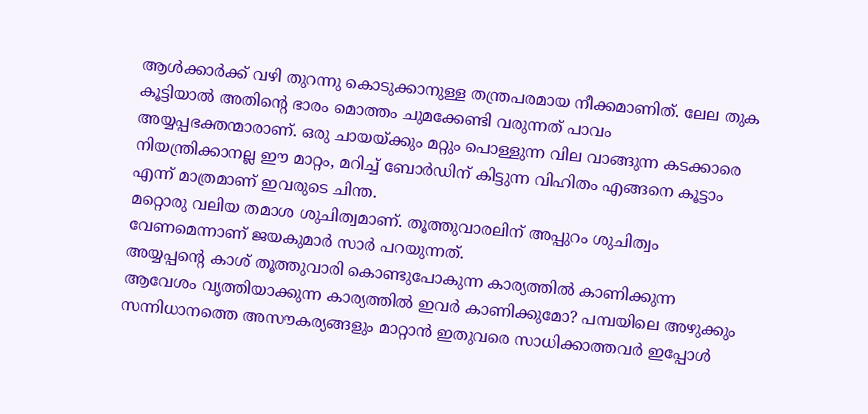ആൾക്കാർക്ക് വഴി തുറന്നു കൊടുക്കാനുള്ള തന്ത്രപരമായ നീക്കമാണിത്. ലേല തുക കൂട്ടിയാൽ അതിന്റെ ഭാരം മൊത്തം ചുമക്കേണ്ടി വരുന്നത് പാവം അയ്യപ്പഭക്തന്മാരാണ്. ഒരു ചായയ്ക്കും മറ്റും പൊള്ളുന്ന വില വാങ്ങുന്ന കടക്കാരെ നിയന്ത്രിക്കാനല്ല ഈ മാറ്റം, മറിച്ച് ബോർഡിന് കിട്ടുന്ന വിഹിതം എങ്ങനെ കൂട്ടാം എന്ന് മാത്രമാണ് ഇവരുടെ ചിന്ത.
മറ്റൊരു വലിയ തമാശ ശുചിത്വമാണ്. തൂത്തുവാരലിന് അപ്പുറം ശുചിത്വം വേണമെന്നാണ് ജയകുമാർ സാർ പറയുന്നത്.
അയ്യപ്പന്റെ കാശ് തൂത്തുവാരി കൊണ്ടുപോകുന്ന കാര്യത്തിൽ കാണിക്കുന്ന ആവേശം വൃത്തിയാക്കുന്ന കാര്യത്തിൽ ഇവർ കാണിക്കുമോ? പമ്പയിലെ അഴുക്കും സന്നിധാനത്തെ അസൗകര്യങ്ങളും മാറ്റാൻ ഇതുവരെ സാധിക്കാത്തവർ ഇപ്പോൾ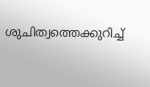ശുചിത്വത്തെക്കുറിച്ച്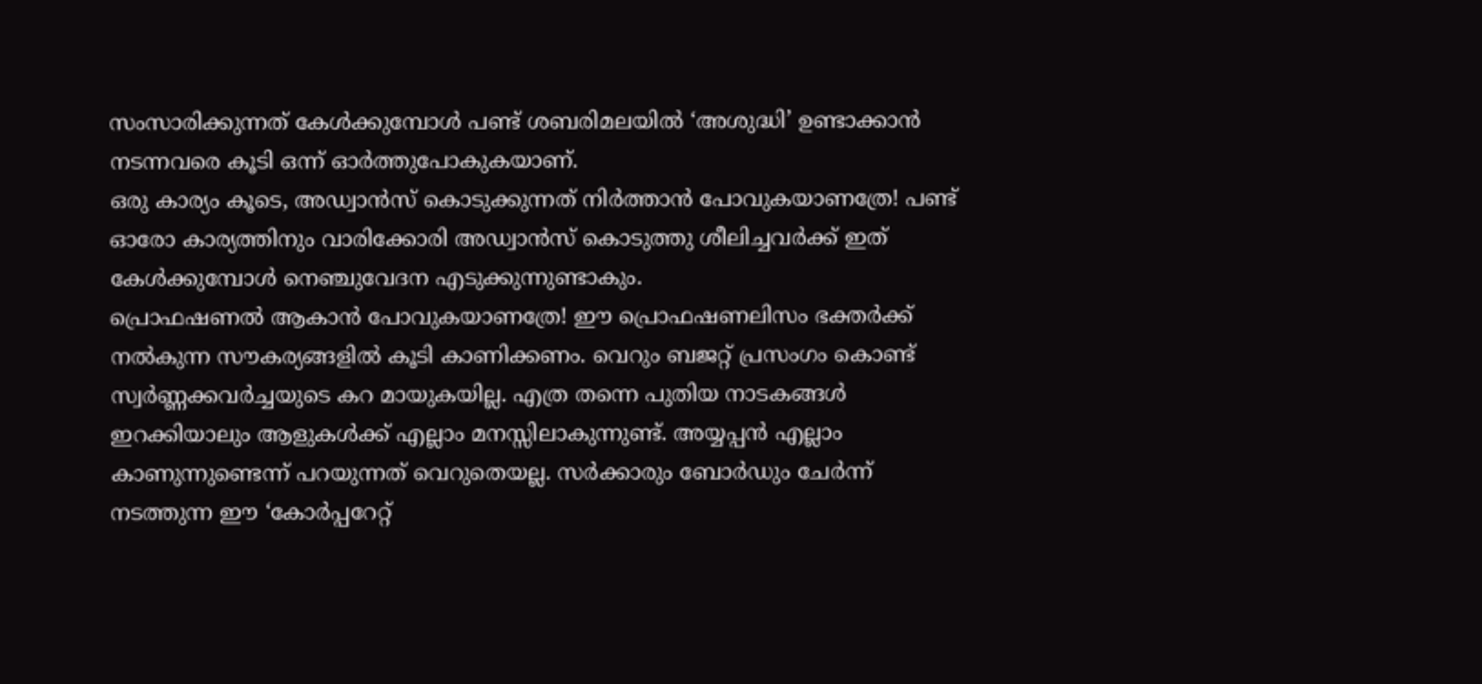സംസാരിക്കുന്നത് കേൾക്കുമ്പോൾ പണ്ട് ശബരിമലയിൽ ‘അശുദ്ധി’ ഉണ്ടാക്കാൻ നടന്നവരെ കൂടി ഒന്ന് ഓർത്തുപോകുകയാണ്.
ഒരു കാര്യം കൂടെ, അഡ്വാൻസ് കൊടുക്കുന്നത് നിർത്താൻ പോവുകയാണത്രേ! പണ്ട് ഓരോ കാര്യത്തിനും വാരിക്കോരി അഡ്വാൻസ് കൊടുത്തു ശീലിച്ചവർക്ക് ഇത് കേൾക്കുമ്പോൾ നെഞ്ചുവേദന എടുക്കുന്നുണ്ടാകും.
പ്രൊഫഷണൽ ആകാൻ പോവുകയാണത്രേ! ഈ പ്രൊഫഷണലിസം ഭക്തർക്ക് നൽകുന്ന സൗകര്യങ്ങളിൽ കൂടി കാണിക്കണം. വെറും ബജറ്റ് പ്രസംഗം കൊണ്ട് സ്വർണ്ണക്കവർച്ചയുടെ കറ മായുകയില്ല. എത്ര തന്നെ പുതിയ നാടകങ്ങൾ ഇറക്കിയാലും ആളുകൾക്ക് എല്ലാം മനസ്സിലാകുന്നുണ്ട്. അയ്യപ്പൻ എല്ലാം കാണുന്നുണ്ടെന്ന് പറയുന്നത് വെറുതെയല്ല. സർക്കാരും ബോർഡും ചേർന്ന് നടത്തുന്ന ഈ ‘കോർപ്പറേറ്റ്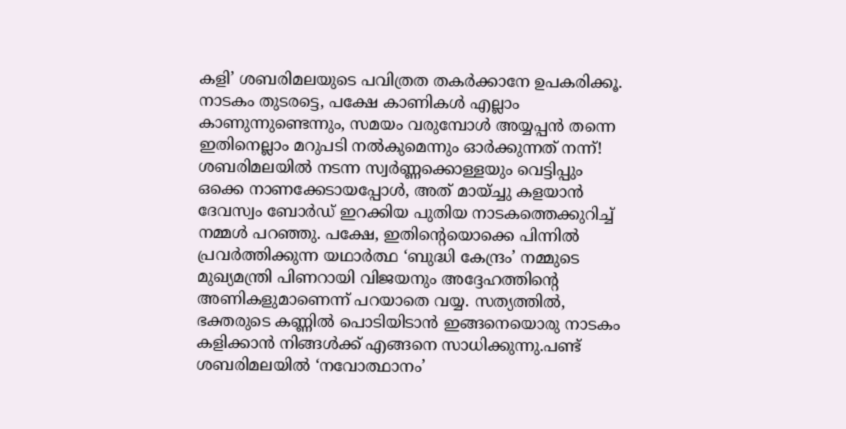കളി’ ശബരിമലയുടെ പവിത്രത തകർക്കാനേ ഉപകരിക്കൂ.
നാടകം തുടരട്ടെ, പക്ഷേ കാണികൾ എല്ലാം കാണുന്നുണ്ടെന്നും, സമയം വരുമ്പോൾ അയ്യപ്പൻ തന്നെ ഇതിനെല്ലാം മറുപടി നൽകുമെന്നും ഓർക്കുന്നത് നന്ന്!
ശബരിമലയിൽ നടന്ന സ്വർണ്ണക്കൊള്ളയും വെട്ടിപ്പും ഒക്കെ നാണക്കേടായപ്പോൾ, അത് മായ്ച്ചു കളയാൻ ദേവസ്വം ബോർഡ് ഇറക്കിയ പുതിയ നാടകത്തെക്കുറിച്ച് നമ്മൾ പറഞ്ഞു. പക്ഷേ, ഇതിന്റെയൊക്കെ പിന്നിൽ പ്രവർത്തിക്കുന്ന യഥാർത്ഥ ‘ബുദ്ധി കേന്ദ്രം’ നമ്മുടെ മുഖ്യമന്ത്രി പിണറായി വിജയനും അദ്ദേഹത്തിന്റെ അണികളുമാണെന്ന് പറയാതെ വയ്യ. സത്യത്തിൽ, ഭക്തരുടെ കണ്ണിൽ പൊടിയിടാൻ ഇങ്ങനെയൊരു നാടകം കളിക്കാൻ നിങ്ങൾക്ക് എങ്ങനെ സാധിക്കുന്നു.പണ്ട് ശബരിമലയിൽ ‘നവോത്ഥാനം’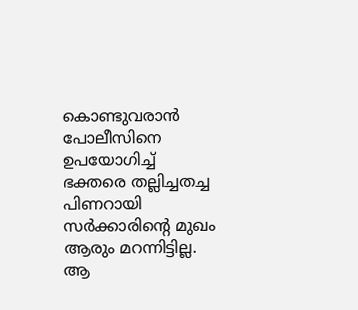കൊണ്ടുവരാൻ പോലീസിനെ ഉപയോഗിച്ച് ഭക്തരെ തല്ലിച്ചതച്ച പിണറായി സർക്കാരിന്റെ മുഖം ആരും മറന്നിട്ടില്ല. ആ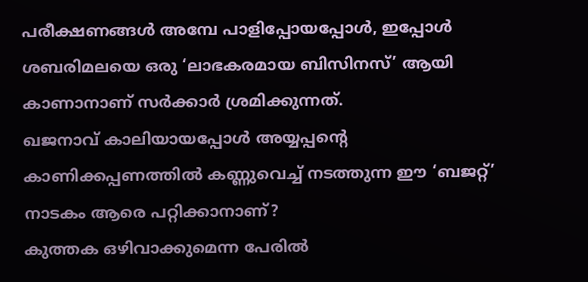പരീക്ഷണങ്ങൾ അമ്പേ പാളിപ്പോയപ്പോൾ, ഇപ്പോൾ ശബരിമലയെ ഒരു ‘ലാഭകരമായ ബിസിനസ്’ ആയി കാണാനാണ് സർക്കാർ ശ്രമിക്കുന്നത്.
ഖജനാവ് കാലിയായപ്പോൾ അയ്യപ്പന്റെ കാണിക്കപ്പണത്തിൽ കണ്ണുവെച്ച് നടത്തുന്ന ഈ ‘ബജറ്റ്’ നാടകം ആരെ പറ്റിക്കാനാണ്?
കുത്തക ഒഴിവാക്കുമെന്ന പേരിൽ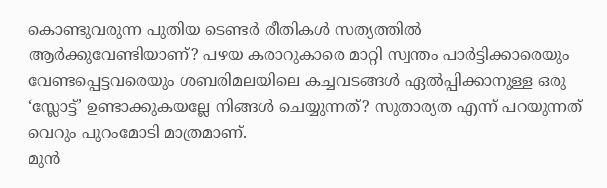കൊണ്ടുവരുന്ന പുതിയ ടെണ്ടർ രീതികൾ സത്യത്തിൽ ആർക്കുവേണ്ടിയാണ്? പഴയ കരാറുകാരെ മാറ്റി സ്വന്തം പാർട്ടിക്കാരെയും വേണ്ടപ്പെട്ടവരെയും ശബരിമലയിലെ കച്ചവടങ്ങൾ ഏൽപ്പിക്കാനുള്ള ഒരു ‘സ്ലോട്ട്’ ഉണ്ടാക്കുകയല്ലേ നിങ്ങൾ ചെയ്യുന്നത്? സുതാര്യത എന്ന് പറയുന്നത് വെറും പുറംമോടി മാത്രമാണ്.
മുൻ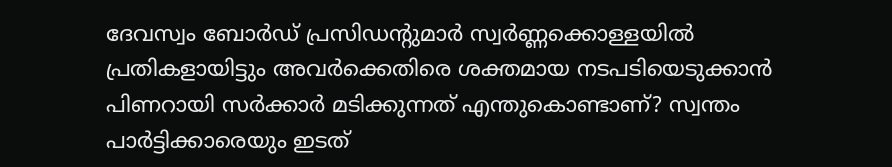ദേവസ്വം ബോർഡ് പ്രസിഡന്റുമാർ സ്വർണ്ണക്കൊള്ളയിൽ പ്രതികളായിട്ടും അവർക്കെതിരെ ശക്തമായ നടപടിയെടുക്കാൻ പിണറായി സർക്കാർ മടിക്കുന്നത് എന്തുകൊണ്ടാണ്? സ്വന്തം പാർട്ടിക്കാരെയും ഇടത്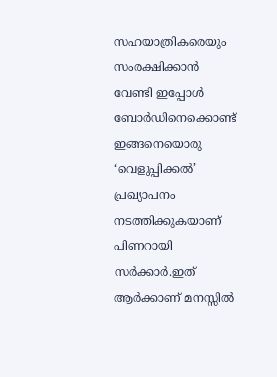സഹയാത്രികരെയും സംരക്ഷിക്കാൻ വേണ്ടി ഇപ്പോൾ ബോർഡിനെക്കൊണ്ട് ഇങ്ങനെയൊരു ‘വെളുപ്പിക്കൽ’ പ്രഖ്യാപനം നടത്തിക്കുകയാണ് പിണറായി സർക്കാർ.ഇത് ആർക്കാണ് മനസ്സിൽ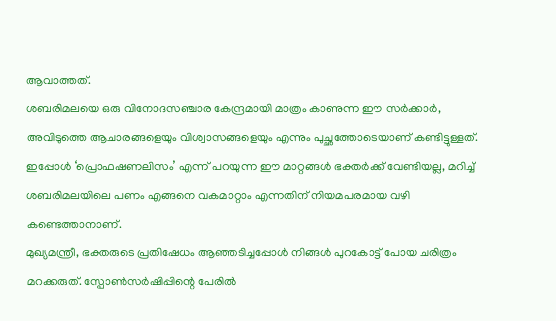ആവാത്തത്.
ശബരിമലയെ ഒരു വിനോദസഞ്ചാര കേന്ദ്രമായി മാത്രം കാണുന്ന ഈ സർക്കാർ, അവിടുത്തെ ആചാരങ്ങളെയും വിശ്വാസങ്ങളെയും എന്നും പുച്ഛത്തോടെയാണ് കണ്ടിട്ടുള്ളത്. ഇപ്പോൾ ‘പ്രൊഫഷണലിസം’ എന്ന് പറയുന്ന ഈ മാറ്റങ്ങൾ ഭക്തർക്ക് വേണ്ടിയല്ല, മറിച്ച് ശബരിമലയിലെ പണം എങ്ങനെ വകമാറ്റാം എന്നതിന് നിയമപരമായ വഴി കണ്ടെത്താനാണ്.
മുഖ്യമന്ത്രീ, ഭക്തരുടെ പ്രതിഷേധം ആഞ്ഞടിച്ചപ്പോൾ നിങ്ങൾ പുറകോട്ട് പോയ ചരിത്രം മറക്കരുത്. സ്പോൺസർഷിപ്പിന്റെ പേരിൽ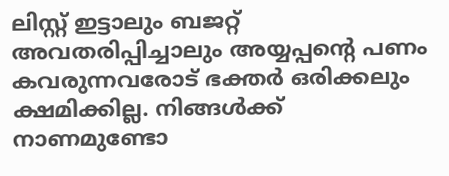ലിസ്റ്റ് ഇട്ടാലും ബജറ്റ് അവതരിപ്പിച്ചാലും അയ്യപ്പന്റെ പണം കവരുന്നവരോട് ഭക്തർ ഒരിക്കലും ക്ഷമിക്കില്ല. നിങ്ങൾക്ക് നാണമുണ്ടോ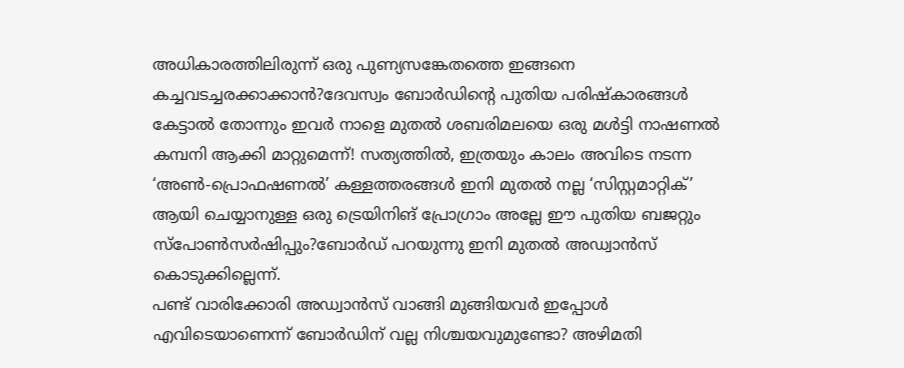അധികാരത്തിലിരുന്ന് ഒരു പുണ്യസങ്കേതത്തെ ഇങ്ങനെ കച്ചവടച്ചരക്കാക്കാൻ?ദേവസ്വം ബോർഡിന്റെ പുതിയ പരിഷ്കാരങ്ങൾ കേട്ടാൽ തോന്നും ഇവർ നാളെ മുതൽ ശബരിമലയെ ഒരു മൾട്ടി നാഷണൽ കമ്പനി ആക്കി മാറ്റുമെന്ന്! സത്യത്തിൽ, ഇത്രയും കാലം അവിടെ നടന്ന ‘അൺ-പ്രൊഫഷണൽ’ കള്ളത്തരങ്ങൾ ഇനി മുതൽ നല്ല ‘സിസ്റ്റമാറ്റിക്’ ആയി ചെയ്യാനുള്ള ഒരു ട്രെയിനിങ് പ്രോഗ്രാം അല്ലേ ഈ പുതിയ ബജറ്റും സ്പോൺസർഷിപ്പും?ബോർഡ് പറയുന്നു ഇനി മുതൽ അഡ്വാൻസ് കൊടുക്കില്ലെന്ന്.
പണ്ട് വാരിക്കോരി അഡ്വാൻസ് വാങ്ങി മുങ്ങിയവർ ഇപ്പോൾ എവിടെയാണെന്ന് ബോർഡിന് വല്ല നിശ്ചയവുമുണ്ടോ? അഴിമതി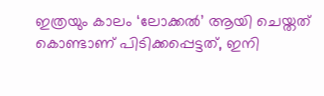ഇത്രയും കാലം ‘ലോക്കൽ’ ആയി ചെയ്തത് കൊണ്ടാണ് പിടിക്കപ്പെട്ടത്, ഇനി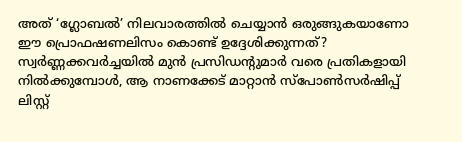അത് ‘ഗ്ലോബൽ’ നിലവാരത്തിൽ ചെയ്യാൻ ഒരുങ്ങുകയാണോ ഈ പ്രൊഫഷണലിസം കൊണ്ട് ഉദ്ദേശിക്കുന്നത്?
സ്വർണ്ണക്കവർച്ചയിൽ മുൻ പ്രസിഡന്റുമാർ വരെ പ്രതികളായി നിൽക്കുമ്പോൾ, ആ നാണക്കേട് മാറ്റാൻ സ്പോൺസർഷിപ്പ് ലിസ്റ്റ്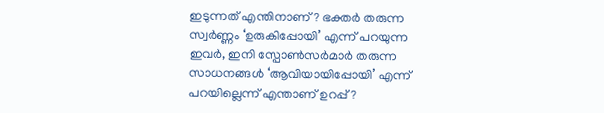ഇടുന്നത് എന്തിനാണ്? ഭക്തർ തരുന്ന സ്വർണ്ണം ‘ഉരുകിപ്പോയി’ എന്ന് പറയുന്ന ഇവർ, ഇനി സ്പോൺസർമാർ തരുന്ന സാധനങ്ങൾ ‘ആവിയായിപ്പോയി’ എന്ന് പറയില്ലെന്ന് എന്താണ് ഉറപ്പ്?